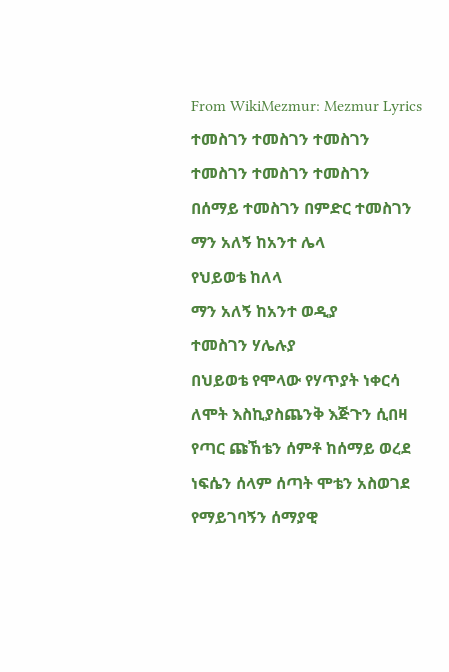From WikiMezmur: Mezmur Lyrics
ተመስገን ተመስገን ተመስገን
ተመስገን ተመስገን ተመስገን
በሰማይ ተመስገን በምድር ተመስገን
ማን አለኝ ከአንተ ሌላ
የህይወቴ ከለላ
ማን አለኝ ከአንተ ወዲያ
ተመስገን ሃሌሉያ
በህይወቴ የሞላው የሃጥያት ነቀርሳ
ለሞት እስኪያስጨንቅ እጅጉን ሲበዛ
የጣር ጩኸቴን ሰምቶ ከሰማይ ወረደ
ነፍሴን ሰላም ሰጣት ሞቴን አስወገደ
የማይገባኝን ሰማያዊ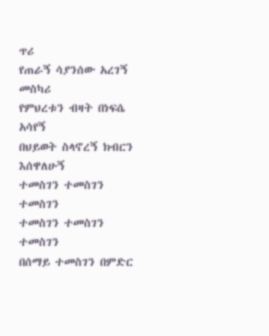ጥሪ
የጠራኝ ሳያንሰው አረገኝ መስካሪ
የምህረቱን ብዛት በነፍሴ አሳየኝ
በህይወት ስላኖረኝ ክብርን እሰዋለሁኝ
ተመስገን ተመስገን ተመስገን
ተመስገን ተመስገን ተመስገን
በሰማይ ተመስገን በምድር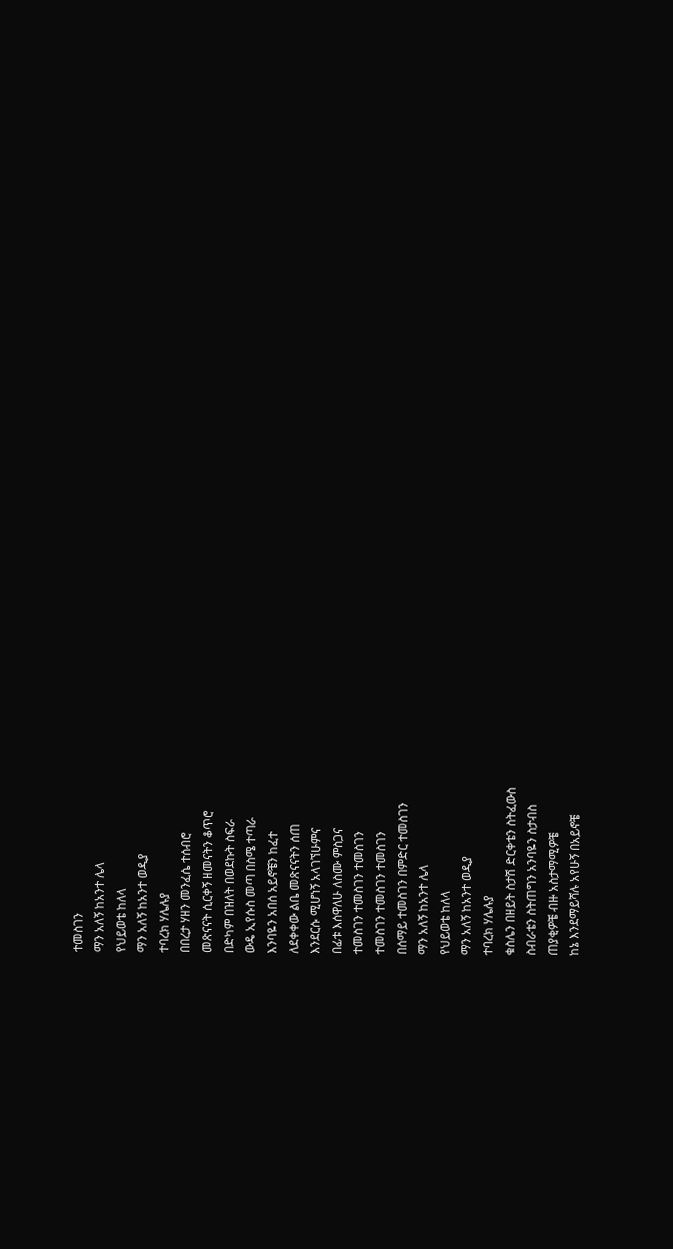ተመስገን
ማን አለኝ ከአንተ ሌላ
የህይወቴ ከለላ
ማን አለኝ ከአንተ ወዲያ
ተባረክ ሃሌሉያ
በበረታ ሃዘን መንፈሴ ተሰብሮ
መጽናናት ሲርቀኝ ዘመናትን ቆጥሮ
በድካም በዝለት በወደኩት ስፍራ
ውዴ ኢየሱስ መጣ በስሜ ተጣራ
እንባዬን አበሰ አይኖቼን ከፈተ
ለደቀቀው ልቤ መጽናናትን ሰጠ
እንደርሱ ሚሆነኝ አላገኘሁምና
በፊቱ እሰዋለሁ ለስሙ ምስጋና
ተመስገን ተመስገን ተመስገን
ተመስገን ተመስገን ተመስገን
በሰማይ ተመስገን በምድር ተመስገን
ማን አለኝ ከአንተ ሌላ
የህይወቴ ከለላ
ማን አለኝ ከአንተ ወዲያ
ተባረክ ሃሌሉያ
ቁስሌን በዘይት ስታሽ ድርቀቴን ስትፈውስ
ስብራቴን ስትጠግን አንባዬን ስታብስ
ጠያቂዎቼ ብዙ አስታማሚዎቼ
ከኔ እንደማይሻሉ አየሁኝ በአይኖቼ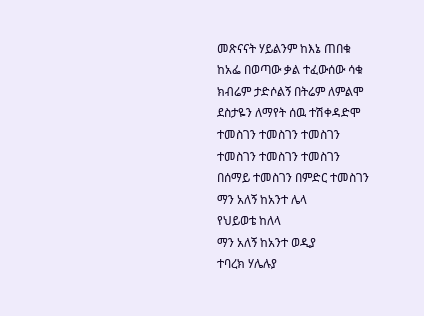መጽናናት ሃይልንም ከእኔ ጠበቁ
ከአፌ በወጣው ቃል ተፈውሰው ሳቁ
ክብሬም ታድሶልኝ በትሬም ለምልሞ
ደስታዬን ለማየት ሰዉ ተሽቀዳድሞ
ተመስገን ተመስገን ተመስገን
ተመስገን ተመስገን ተመስገን
በሰማይ ተመስገን በምድር ተመስገን
ማን አለኝ ከአንተ ሌላ
የህይወቴ ከለላ
ማን አለኝ ከአንተ ወዲያ
ተባረክ ሃሌሉያ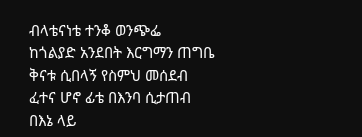ብላቴናነቴ ተንቆ ወንጭፌ
ከጎልያድ አንደበት እርግማን ጠግቤ
ቅናቱ ሲበላኝ የስምህ መሰደብ
ፈተና ሆኖ ፊቴ በእንባ ሲታጠብ
በእኔ ላይ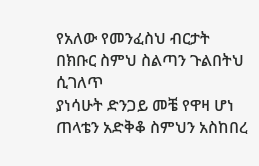የአለው የመንፈስህ ብርታት
በክቡር ስምህ ስልጣን ጉልበትህ ሲገለጥ
ያነሳሁት ድንጋይ መቼ የዋዛ ሆነ
ጠላቴን አድቅቆ ስምህን አስከበረ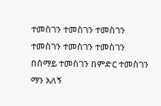ተመስገን ተመስገን ተመስገን
ተመስገን ተመስገን ተመስገን
በሰማይ ተመስገን በምድር ተመስገን
ማን አለኝ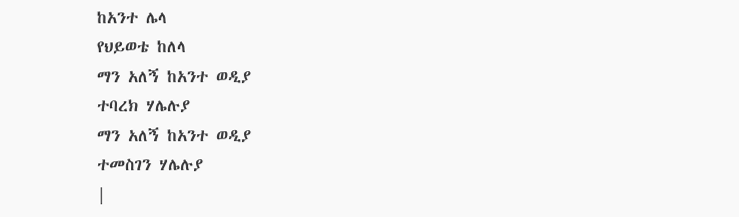ከአንተ ሌላ
የህይወቴ ከለላ
ማን አለኝ ከአንተ ወዲያ
ተባረክ ሃሌሉያ
ማን አለኝ ከአንተ ወዲያ
ተመስገን ሃሌሉያ
|